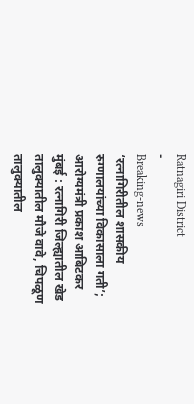Ratnagiri District
-
Breaking-news
‘रत्नागिरीतील शासकीय रुग्णालयांच्या विकासाला गती’; आरोग्यमंत्री प्रकाश आबिटकर
मुंबई : रत्नागिरी जिल्ह्यातील खेड तालुक्यातील मौजे वावे, चिपळूण तालुक्यातील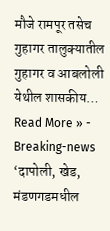मौजे रामपूर तसेच गुहागर तालुक्यातील गुहागर व आबलोली येथील शासकीय…
Read More » -
Breaking-news
‘दापोली, खेड, मंडणगडमधील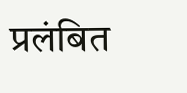प्रलंबित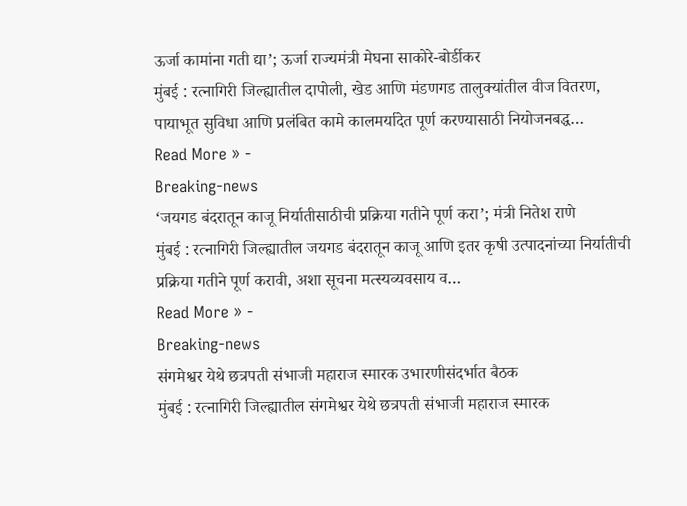ऊर्जा कामांना गती द्या’; ऊर्जा राज्यमंत्री मेघना साकोरे-बोर्डीकर
मुंबई : रत्नागिरी जिल्ह्यातील दापोली, खेड आणि मंडणगड तालुक्यांतील वीज वितरण, पायाभूत सुविधा आणि प्रलंबित कामे कालमर्यादेत पूर्ण करण्यासाठी नियोजनबद्ध…
Read More » -
Breaking-news
‘जयगड बंदरातून काजू निर्यातीसाठीची प्रक्रिया गतीने पूर्ण करा’; मंत्री नितेश राणे
मुंबई : रत्नागिरी जिल्ह्यातील जयगड बंदरातून काजू आणि इतर कृषी उत्पादनांच्या निर्यातीची प्रक्रिया गतीने पूर्ण करावी, अशा सूचना मत्स्यव्यवसाय व…
Read More » -
Breaking-news
संगमेश्वर येथे छत्रपती संभाजी महाराज स्मारक उभारणीसंदर्भात बैठक
मुंबई : रत्नागिरी जिल्ह्यातील संगमेश्वर येथे छत्रपती संभाजी महाराज स्मारक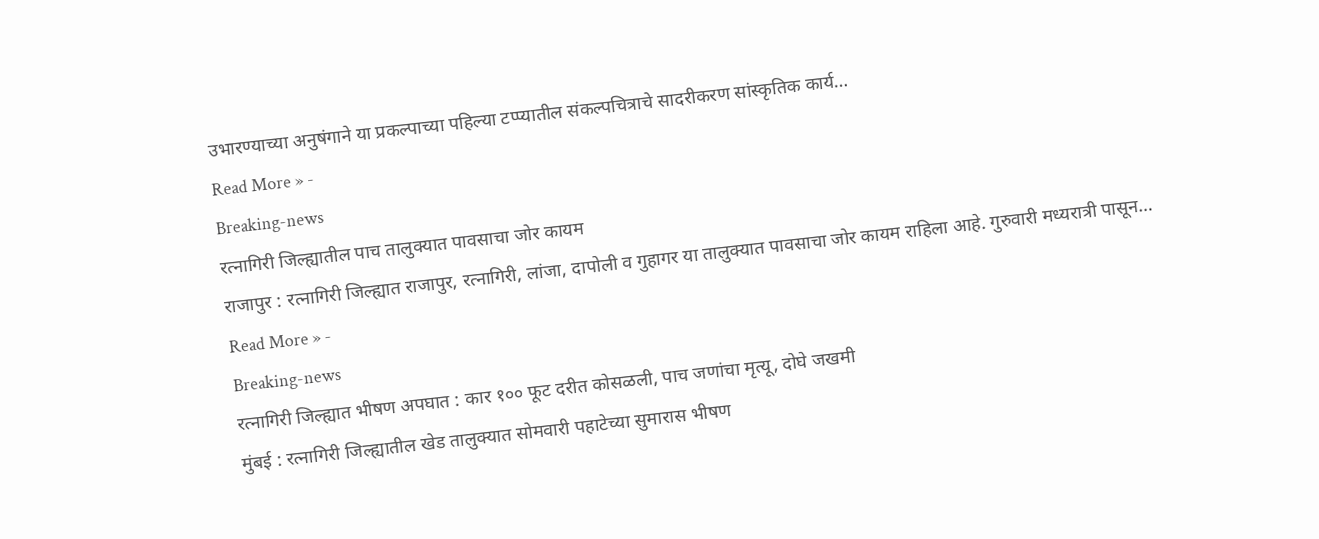उभारण्याच्या अनुषंगाने या प्रकल्पाच्या पहिल्या टप्प्यातील संकल्पचित्राचे सादरीकरण सांस्कृतिक कार्य…
Read More » -
Breaking-news
रत्नागिरी जिल्ह्यातील पाच तालुक्यात पावसाचा जोर कायम
राजापुर : रत्नागिरी जिल्ह्यात राजापुर, रत्नागिरी, लांजा, दापोली व गुहागर या तालुक्यात पावसाचा जोर कायम राहिला आहे. गुरुवारी मध्यरात्री पासून…
Read More » -
Breaking-news
रत्नागिरी जिल्ह्यात भीषण अपघात : कार १०० फूट दरीत कोसळली, पाच जणांचा मृत्यू, दोघे जखमी
मुंबई : रत्नागिरी जिल्ह्यातील खेड तालुक्यात सोमवारी पहाटेच्या सुमारास भीषण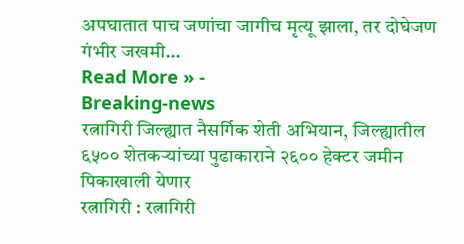अपघातात पाच जणांचा जागीच मृत्यू झाला, तर दोघेजण गंभीर जखमी…
Read More » -
Breaking-news
रत्नागिरी जिल्ह्यात नैसर्गिक शेती अभियान, जिल्ह्यातील ६५०० शेतकऱ्यांच्या पुढाकाराने २६०० हेक्टर जमीन पिकाखाली येणार
रत्नागिरी : रत्नागिरी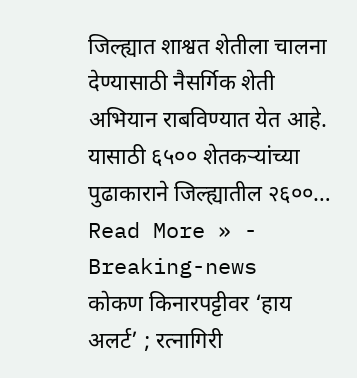जिल्ह्यात शाश्वत शेतीला चालना देण्यासाठी नैसर्गिक शेती अभियान राबविण्यात येत आहे. यासाठी ६५०० शेतकऱ्यांच्या पुढाकाराने जिल्ह्यातील २६००…
Read More » -
Breaking-news
कोकण किनारपट्टीवर ‘हाय अलर्ट’ ; रत्नागिरी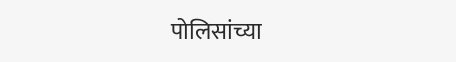पोलिसांच्या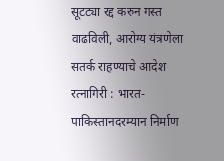सूटट्या रद्द करुन गस्त वाढविली, आरोग्य यंत्रणेला सतर्क राहण्याचे आदेश
रत्नागिरी : भारत-पाकिस्तानदरम्यान निर्माण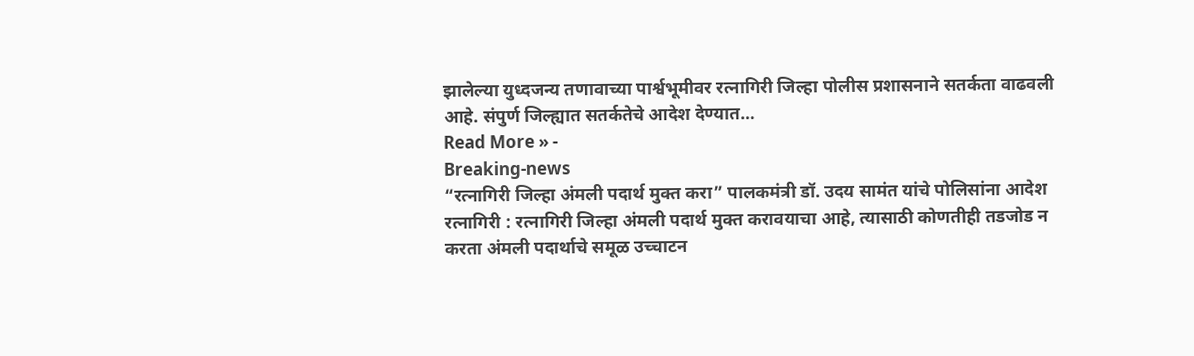झालेल्या युध्दजन्य तणावाच्या पार्श्वभूमीवर रत्नागिरी जिल्हा पोलीस प्रशासनाने सतर्कता वाढवली आहे. संपुर्ण जिल्ह्यात सतर्कतेचे आदेश देण्यात…
Read More » -
Breaking-news
“रत्नागिरी जिल्हा अंमली पदार्थ मुक्त करा” पालकमंत्री डॉ. उदय सामंत यांचे पोलिसांना आदेश
रत्नागिरी : रत्नागिरी जिल्हा अंमली पदार्थ मुक्त करावयाचा आहे, त्यासाठी कोणतीही तडजोड न करता अंमली पदार्थाचे समूळ उच्चाटन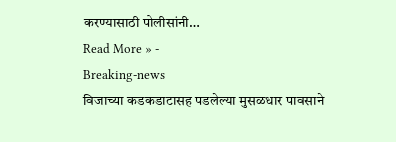करण्यासाठी पोलीसांनी…
Read More » -
Breaking-news
विजाच्या कडकडाटासह पडलेल्या मुसळधार पावसाने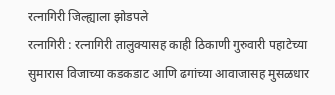रत्नागिरी जिल्ह्याला झोडपले
रत्नागिरी : रत्नागिरी तालुक्यासह काही ठिकाणी गुरुवारी पहाटेच्या सुमारास विजाच्या कडकडाट आणि ढगांच्या आवाजासह मुसळधार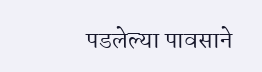पडलेल्या पावसाने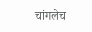चांगलेच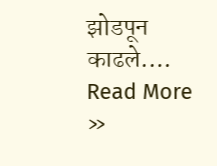झोडपून काढले.…
Read More »